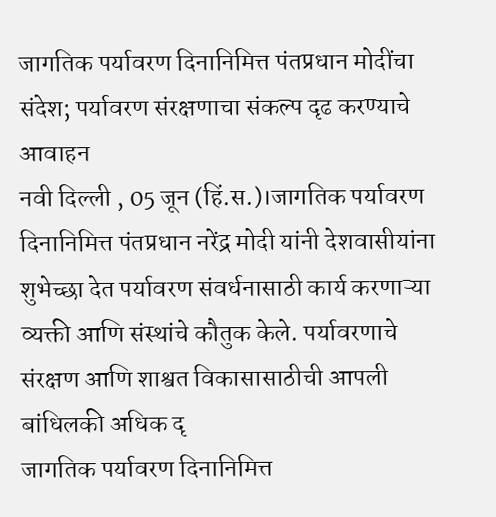जागतिक पर्यावरण दिनानिमित्त पंतप्रधान मोदींचा संदेश; पर्यावरण संरक्षणाचा संकल्प दृढ करण्याचे आवाहन
नवी दिल्ली , 05 जून (हिं.स.)।जागतिक पर्यावरण दिनानिमित्त पंतप्रधान नरेंद्र मोदी यांनी देशवासीयांना शुभेच्छा देत पर्यावरण संवर्धनासाठी कार्य करणाऱ्या व्यक्ती आणि संस्थांचे कौतुक केले. पर्यावरणाचे संरक्षण आणि शाश्वत विकासासाठीची आपली बांधिलकी अधिक दृ
जागतिक पर्यावरण दिनानिमित्त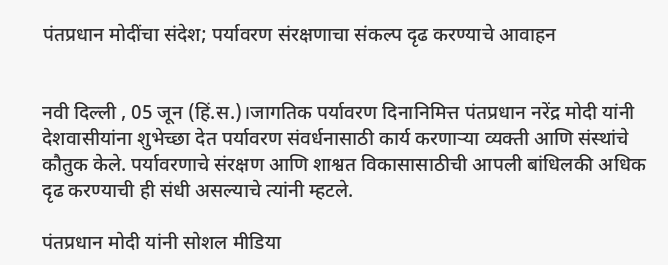पंतप्रधान मोदींचा संदेश; पर्यावरण संरक्षणाचा संकल्प दृढ करण्याचे आवाहन


नवी दिल्ली , 05 जून (हिं.स.)।जागतिक पर्यावरण दिनानिमित्त पंतप्रधान नरेंद्र मोदी यांनी देशवासीयांना शुभेच्छा देत पर्यावरण संवर्धनासाठी कार्य करणाऱ्या व्यक्ती आणि संस्थांचे कौतुक केले. पर्यावरणाचे संरक्षण आणि शाश्वत विकासासाठीची आपली बांधिलकी अधिक दृढ करण्याची ही संधी असल्याचे त्यांनी म्हटले.

पंतप्रधान मोदी यांनी सोशल मीडिया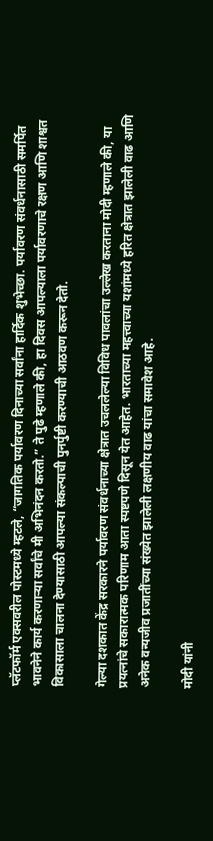प्लॅटफॉर्म एक्सवरील पोस्टमध्ये म्हटले, “जागतिक पर्यावरण दिनाच्या सर्वांना हार्दिक शुभेच्छा. पर्यावरण संवर्धनासाठी समर्पित भावनेने कार्य करणाऱ्या सर्वांचे मी अभिनंदन करतो.” ते पुढे म्हणाले की, हा दिवस आपल्याला पर्यावरणाचे रक्षण आणि शाश्वत विकासाला चालना देण्यासाठी आपल्या संकल्पाची पुनर्पुष्टी करण्याची आठवण करून देतो.

गेल्या दशकात केंद्र सरकारने पर्यावरण संवर्धनाच्या क्षेत्रात उचललेल्या विविध पावलांचा उल्लेख करताना मोदी म्हणाले की, या प्रयत्नांचे सकारात्मक परिणाम आता स्पष्टपणे दिसून येत आहेत. भारताच्या महत्त्वाच्या यशांमध्ये हरित क्षेत्रात झालेली वाढ आणि अनेक वन्यजीव प्रजातींच्या संख्येत झालेली लक्षणीय वाढ यांचा समावेश आहे.

मोदी यांनी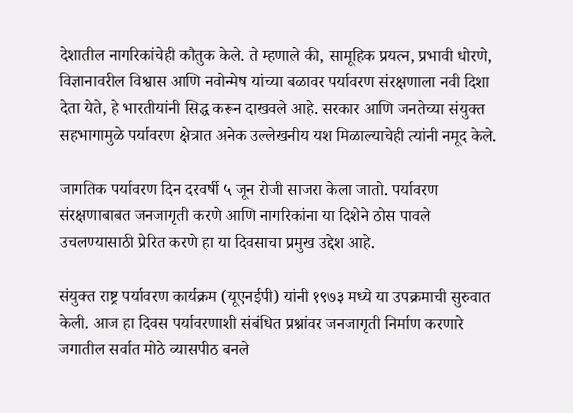देशातील नागरिकांचेही कौतुक केले. ते म्हणाले की, सामूहिक प्रयत्न, प्रभावी धोरणे, विज्ञानावरील विश्वास आणि नवोन्मेष यांच्या बळावर पर्यावरण संरक्षणाला नवी दिशा देता येते, हे भारतीयांनी सिद्ध करून दाखवले आहे. सरकार आणि जनतेच्या संयुक्त सहभागामुळे पर्यावरण क्षेत्रात अनेक उल्लेखनीय यश मिळाल्याचेही त्यांनी नमूद केले.

जागतिक पर्यावरण दिन दरवर्षी ५ जून रोजी साजरा केला जातो. पर्यावरण संरक्षणाबाबत जनजागृती करणे आणि नागरिकांना या दिशेने ठोस पावले उचलण्यासाठी प्रेरित करणे हा या दिवसाचा प्रमुख उद्देश आहे.

संयुक्त राष्ट्र पर्यावरण कार्यक्रम (यूएनईपी) यांनी १९७३ मध्ये या उपक्रमाची सुरुवात केली. आज हा दिवस पर्यावरणाशी संबंधित प्रश्नांवर जनजागृती निर्माण करणारे जगातील सर्वात मोठे व्यासपीठ बनले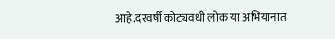आहे.दरवर्षी कोट्यवधी लोक या अभियानात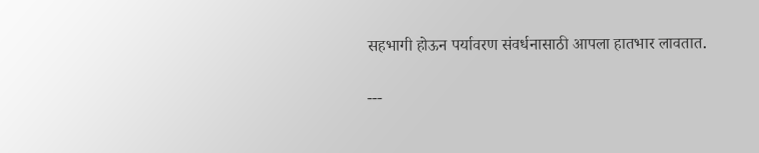सहभागी होऊन पर्यावरण संवर्धनासाठी आपला हातभार लावतात.

---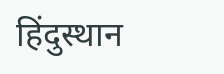हिंदुस्थान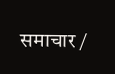समाचार /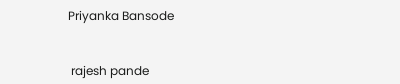Priyanka Bansode


 rajesh pande